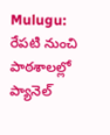Mulugu: రేపటి నుంచి పాఠశాలల్లో ప్యానెల్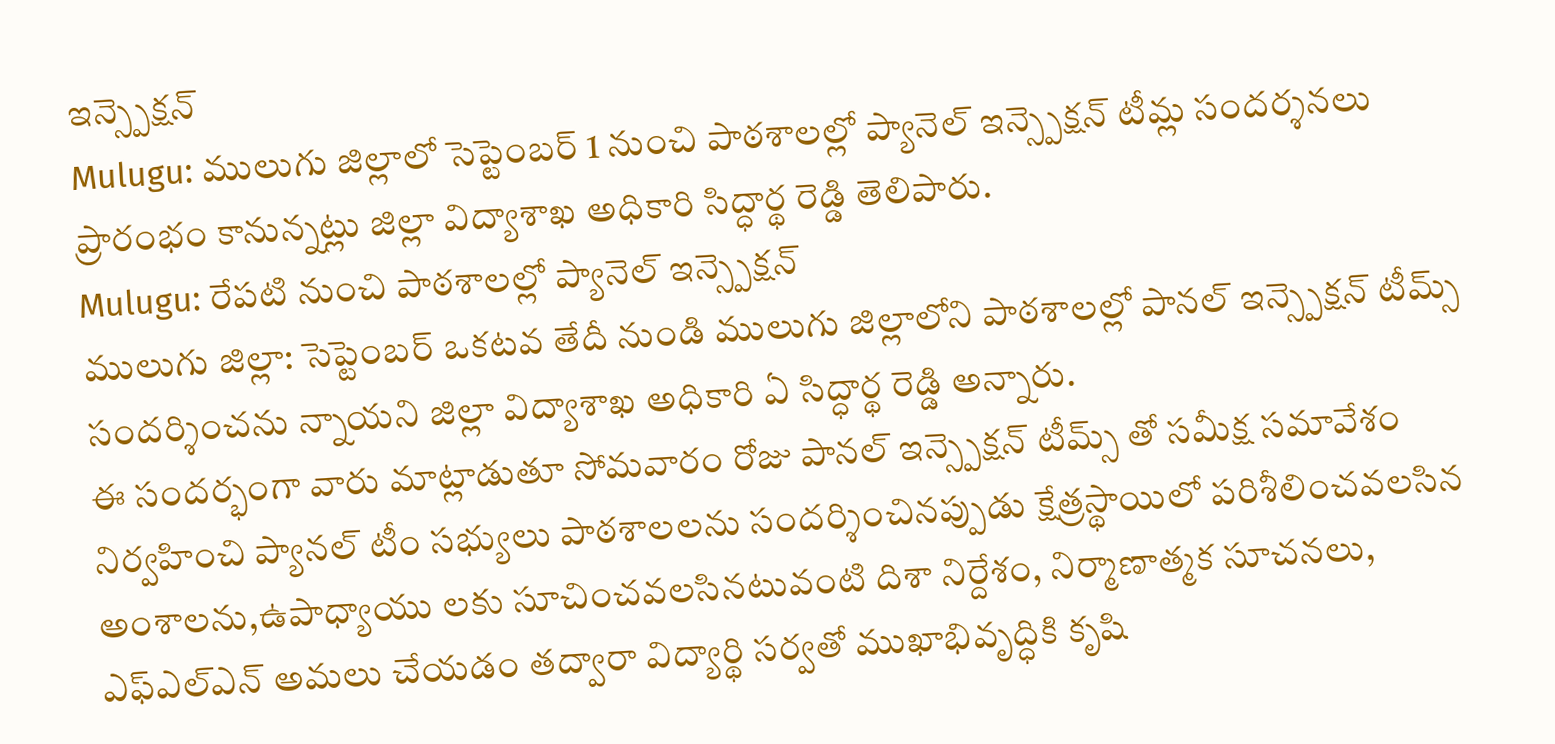ఇన్స్పెక్షన్
Mulugu: ములుగు జిల్లాలో సెప్టెంబర్ 1 నుంచి పాఠశాలల్లో ప్యానెల్ ఇన్స్పెక్షన్ టీమ్ల సందర్శనలు ప్రారంభం కానున్నట్లు జిల్లా విద్యాశాఖ అధికారి సిద్ధార్థ రెడ్డి తెలిపారు.
Mulugu: రేపటి నుంచి పాఠశాలల్లో ప్యానెల్ ఇన్స్పెక్షన్
ములుగు జిల్లా: సెప్టెంబర్ ఒకటవ తేదీ నుండి ములుగు జిల్లాలోని పాఠశాలల్లో పానల్ ఇన్స్పెక్షన్ టీమ్స్ సందర్శించను న్నాయని జిల్లా విద్యాశాఖ అధికారి ఏ సిద్ధార్థ రెడ్డి అన్నారు.
ఈ సందర్భంగా వారు మాట్లాడుతూ సోమవారం రోజు పానల్ ఇన్స్పెక్షన్ టీమ్స్ తో సమీక్ష సమావేశం నిర్వహించి ప్యానల్ టీం సభ్యులు పాఠశాలలను సందర్శించినప్పుడు క్షేత్రస్థాయిలో పరిశీలించవలసిన అంశాలను,ఉపాధ్యాయు లకు సూచించవలసినటువంటి దిశా నిర్దేశం, నిర్మాణాత్మక సూచనలు, ఎఫ్ఎల్ఎన్ అమలు చేయడం తద్వారా విద్యార్థి సర్వతో ముఖాభివృద్ధికి కృషి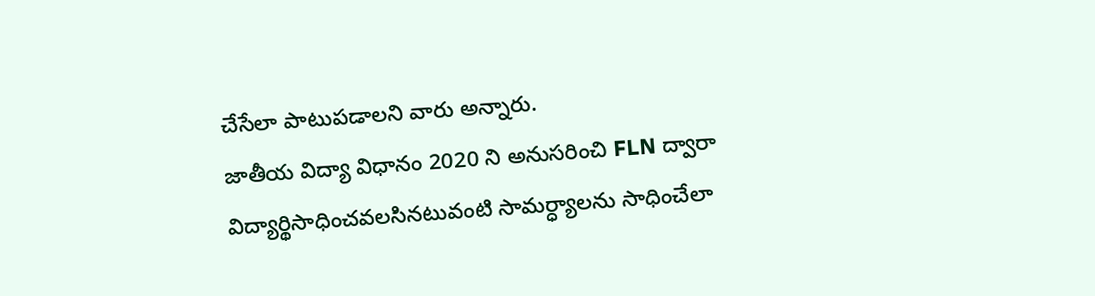చేసేలా పాటుపడాలని వారు అన్నారు.
జాతీయ విద్యా విధానం 2020 ని అనుసరించి FLN ద్వారా విద్యార్థిసాధించవలసినటువంటి సామర్ధ్యాలను సాధించేలా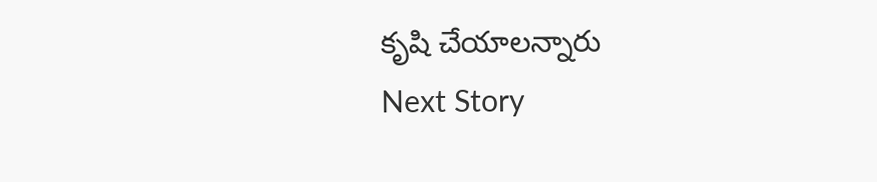కృషి చేయాలన్నారు
Next Story